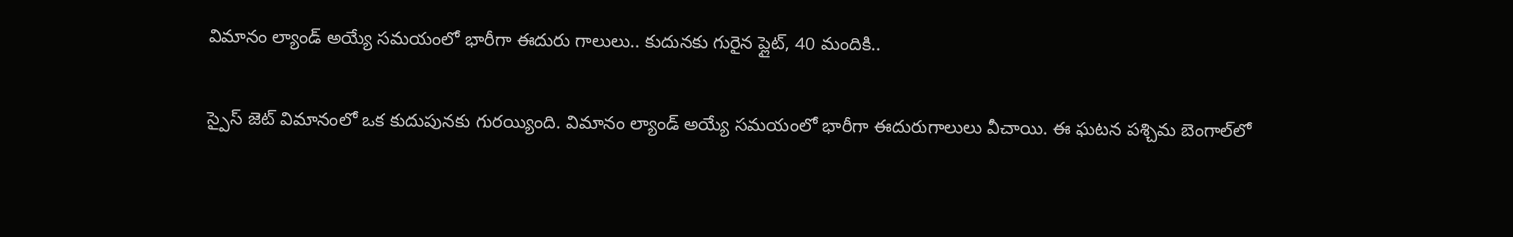విమానం ల్యాండ్ అయ్యే సమయంలో భారీగా ఈదురు గాలులు.. కుదునకు గురైన ప్లైట్, 40 మందికి..

స్పైస్ జెట్ విమానంలో ఒక కుదుపునకు గురయ్యింది. విమానం ల్యాండ్ అయ్యే సమయంలో భారీగా ఈదురుగాలులు వీచాయి. ఈ ఘటన పశ్చిమ బెంగాల్‌లో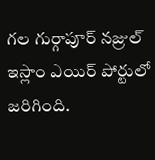గల గుర్గాపూర్ నజ్రుల్ ఇస్లాం ఎయిర్ పోర్టులో జరిగింది.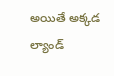అయితే అక్కడ ల్యాండ్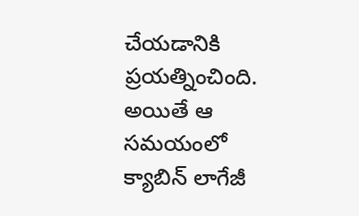చేయడానికి ప్రయత్నించింది. అయితే ఆ సమయంలో క్యాబిన్ లాగేజీ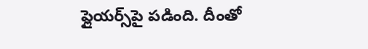ఫ్లైయర్స్‌పై పడింది. దీంతో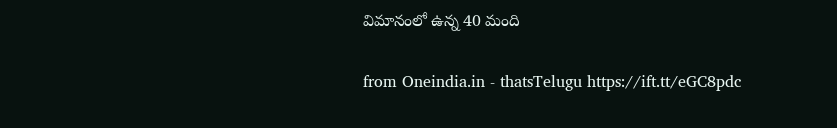విమానంలో ఉన్న 40 మంది

from Oneindia.in - thatsTelugu https://ift.tt/eGC8pdc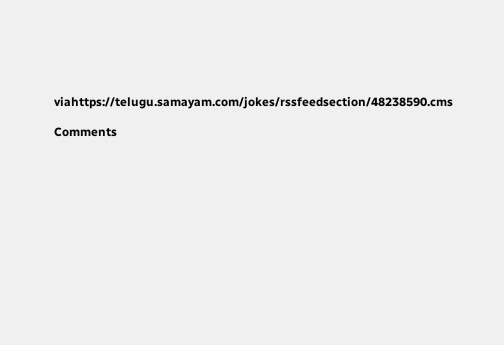viahttps://telugu.samayam.com/jokes/rssfeedsection/48238590.cms

Comments